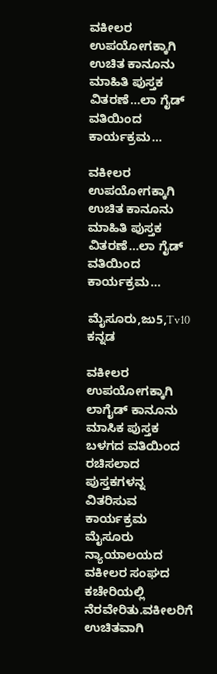ವಕೀಲರ ಉಪಯೋಗಕ್ಕಾಗಿ ಉಚಿತ ಕಾನೂನು ಮಾಹಿತಿ ಪುಸ್ತಕ ವಿತರಣೆ…ಲಾ ಗೈಡ್ ವತಿಯಿಂದ ಕಾರ್ಯಕ್ರಮ…

ವಕೀಲರ ಉಪಯೋಗಕ್ಕಾಗಿ ಉಚಿತ ಕಾನೂನು ಮಾಹಿತಿ ಪುಸ್ತಕ ವಿತರಣೆ…ಲಾ ಗೈಡ್ ವತಿಯಿಂದ ಕಾರ್ಯಕ್ರಮ…

ಮೈಸೂರು,ಜು5,Tv10 ಕನ್ನಡ

ವಕೀಲರ ಉಪಯೋಗಕ್ಕಾಗಿ ಲಾಗೈಡ್ ಕಾನೂನು ಮಾಸಿಕ ಪುಸ್ತಕ ಬಳಗದ ವತಿಯಿಂದ ರಚಿಸಲಾದ ಪುಸ್ತಕಗಳನ್ನ ವಿತರಿಸುವ ಕಾರ್ಯಕ್ರಮ ಮೈಸೂರು ನ್ಯಾಯಾಲಯದ ವಕೀಲರ ಸಂಘದ ಕಚೇರಿಯಲ್ಲಿ ನೆರವೇರಿತು.ವಕೀಲರಿಗೆ ಉಚಿತವಾಗಿ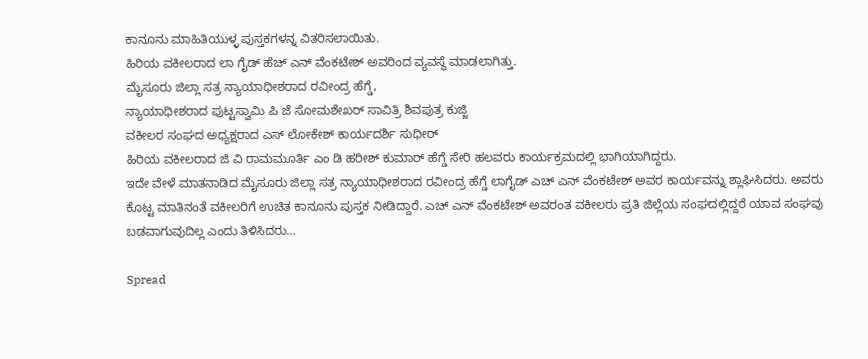ಕಾನೂನು ಮಾಹಿತಿಯುಳ್ಳ ಪುಸ್ತಕಗಳನ್ನ ವಿತರಿಸಲಾಯಿತು.
ಹಿರಿಯ ವಕೀಲರಾದ ಲಾ ಗೈಡ್ ಹೆಚ್ ಎನ್ ವೆಂಕಟೇಶ್ ಅವರಿಂದ ವ್ಯವಸ್ಥೆ ಮಾಡಲಾಗಿತ್ತು.
ಮೈಸೂರು ಜಿಲ್ಲಾ ಸತ್ರ ನ್ಯಾಯಾಧೀಶರಾದ ರವೀಂದ್ರ ಹೆಗ್ಡೆ,
ನ್ಯಾಯಾಧೀಶರಾದ ಪುಟ್ಟಸ್ವಾಮಿ ಪಿ ಜೆ ಸೋಮಶೇಖರ್ ಸಾವಿತ್ರಿ ಶಿವಪುತ್ರ ಕುಜ್ಜಿ
ವಕೀಲರ ಸಂಘದ ಅಧ್ಯಕ್ಷರಾದ ಎಸ್ ಲೋಕೇಶ್ ಕಾರ್ಯದರ್ಶಿ ಸುಧೀರ್
ಹಿರಿಯ ವಕೀಲರಾದ ಜಿ ವಿ ರಾಮಮೂರ್ತಿ ಎಂ ಡಿ ಹರೀಶ್ ಕುಮಾರ್ ಹೆಗ್ಡೆ ಸೇರಿ ಹಲವರು ಕಾರ್ಯಕ್ರಮದಲ್ಲಿ ಭಾಗಿಯಾಗಿದ್ದರು.
ಇದೇ ವೇಳೆ ಮಾತನಾಡಿದ ಮೈಸೂರು ಜಿಲ್ಲಾ ಸತ್ರ ನ್ಯಾಯಾಧೀಶರಾದ ರವೀಂದ್ರ ಹೆಗ್ಡೆ ಲಾಗೈಡ್ ಎಚ್ ಎನ್ ವೆಂಕಟೇಶ್ ಅವರ ಕಾರ್ಯವನ್ನು ಶ್ಲಾಘಿಸಿದರು. ಅವರು ಕೊಟ್ಟ ಮಾತಿನಂತೆ ವಕೀಲರಿಗೆ ಉಚಿತ ಕಾನೂನು ಪುಸ್ತಕ ನೀಡಿದ್ದಾರೆ. ಎಚ್ ಎನ್ ವೆಂಕಟೇಶ್ ಅವರಂತ ವಕೀಲರು ಪ್ರತಿ ಜಿಲ್ಲೆಯ ಸಂಘದಲ್ಲಿದ್ದರೆ ಯಾವ ಸಂಘವು ಬಡವಾಗುವುದಿಲ್ಲ ಎಂದು ತಿಳಿಸಿದರು…

Spread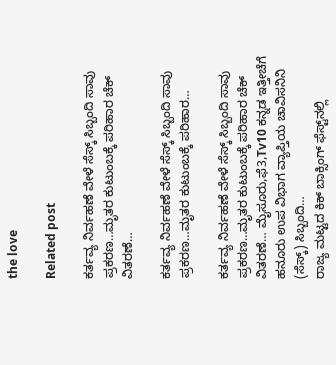the love

Related post

ಕರ್ತವ್ಯ ನಿರ್ವಹಣೆ ವೇಳೆ ಸೆಸ್ಕ್ ಸಿಬ್ಬಂದಿ ಸಾವು ಪ್ರಕರಣ…ಮೃತರ ಕುಟುಂಬಕ್ಕೆ ಪರಿಹಾರ ಚೆಕ್ ವಿತರಣೆ…

ಕರ್ತವ್ಯ ನಿರ್ವಹಣೆ ವೇಳೆ ಸೆಸ್ಕ್ ಸಿಬ್ಬಂದಿ ಸಾವು ಪ್ರಕರಣ…ಮೃತರ ಕುಟುಂಬಕ್ಕೆ ಪರಿಹಾರ…

ಕರ್ತವ್ಯ ನಿರ್ವಹಣೆ ವೇಳೆ ಸೆಸ್ಕ್ ಸಿಬ್ಬಂದಿ ಸಾವು ಪ್ರಕರಣ…ಮೃತರ ಕುಟುಂಬಕ್ಕೆ ಪರಿಹಾರ ಚೆಕ್ ವಿತರಣೆ… ಮೈಸೂರು,ಫೆ3,Tv10 ಕನ್ನಡ ಇತ್ತೀಚೆಗೆ ಹನೂರು ಉಪ ವಿಭಾಗ ವ್ಯಾಪ್ತಿಯ ಚಾವಿಸನಿನಿ (ಸೆಸ್ಕ್‌) ಸಿಬ್ಬಂದಿ…
ರಾಜ್ಯ ಮಟ್ಟದ ಕಿಕ್ ಬಾಕ್ಸಿಂಗ್ ಫೆಸ್ಟ್‌ನಲ್ಲಿ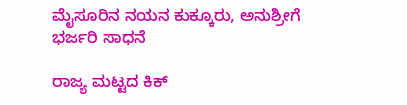ಮೈಸೂರಿನ ನಯನ ಕುಕ್ಕೂರು, ಅನುಶ್ರೀಗೆ ಭರ್ಜರಿ ಸಾಧನೆ

ರಾಜ್ಯ ಮಟ್ಟದ ಕಿಕ್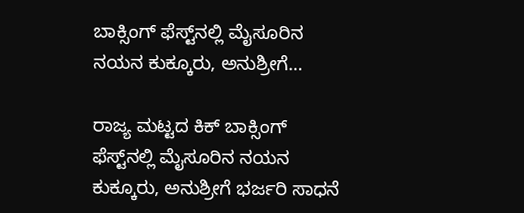ಬಾಕ್ಸಿಂಗ್ ಫೆಸ್ಟ್‌ನಲ್ಲಿ ಮೈಸೂರಿನ ನಯನ ಕುಕ್ಕೂರು, ಅನುಶ್ರೀಗೆ…

ರಾಜ್ಯ ಮಟ್ಟದ ಕಿಕ್ ಬಾಕ್ಸಿಂಗ್ ಫೆಸ್ಟ್‌ನಲ್ಲಿ ಮೈಸೂರಿನ ನಯನ ಕುಕ್ಕೂರು, ಅನುಶ್ರೀಗೆ ಭರ್ಜರಿ ಸಾಧನೆ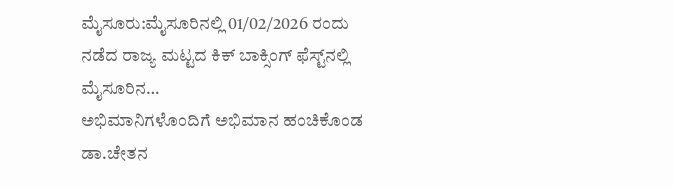ಮೈಸೂರು:ಮೈಸೂರಿನಲ್ಲಿ 01/02/2026 ರಂದು ನಡೆದ ರಾಜ್ಯ ಮಟ್ಟದ ಕಿಕ್ ಬಾಕ್ಸಿಂಗ್ ಫೆಸ್ಟ್‌ನಲ್ಲಿ ಮೈಸೂರಿನ…
ಅಭಿಮಾನಿಗಳೊಂದಿಗೆ ಅಭಿಮಾನ ಹಂಚಿಕೊಂಡ ಡಾ.ಚೇತನ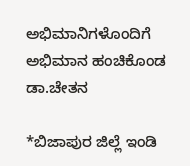ಅಭಿಮಾನಿಗಳೊಂದಿಗೆ ಅಭಿಮಾನ ಹಂಚಿಕೊಂಡ ಡಾ.ಚೇತನ

*ಬಿಜಾಪುರ ಜಿಲ್ಲೆ ಇಂಡಿ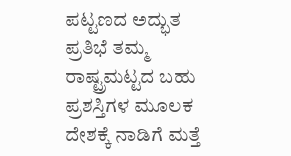ಪಟ್ಟಣದ ಅದ್ಭುತ ಪ್ರತಿಭೆ ತಮ್ಮ ರಾಷ್ಟ್ರಮಟ್ಟದ ಬಹು ಪ್ರಶಸ್ತಿಗಳ ಮೂಲಕ ದೇಶಕ್ಕೆ ನಾಡಿಗೆ ಮತ್ತೆ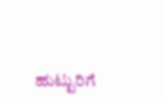ಹುಟ್ಟುರಿಗೆ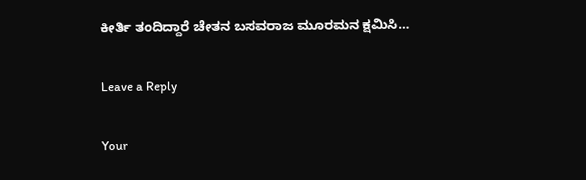ಕೀರ್ತಿ ತಂದಿದ್ದಾರೆ ಚೇತನ ಬಸವರಾಜ ಮೂರಮನ ಕ್ಷಮಿಸಿ…

Leave a Reply

Your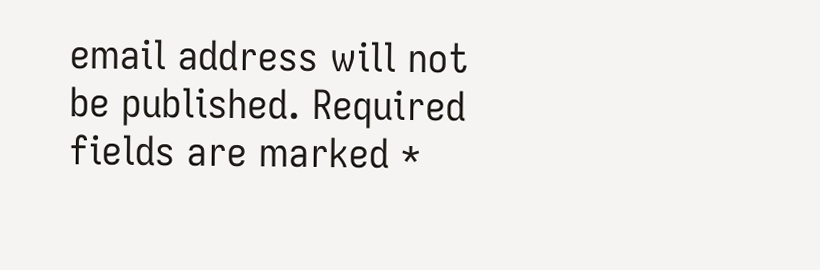email address will not be published. Required fields are marked *